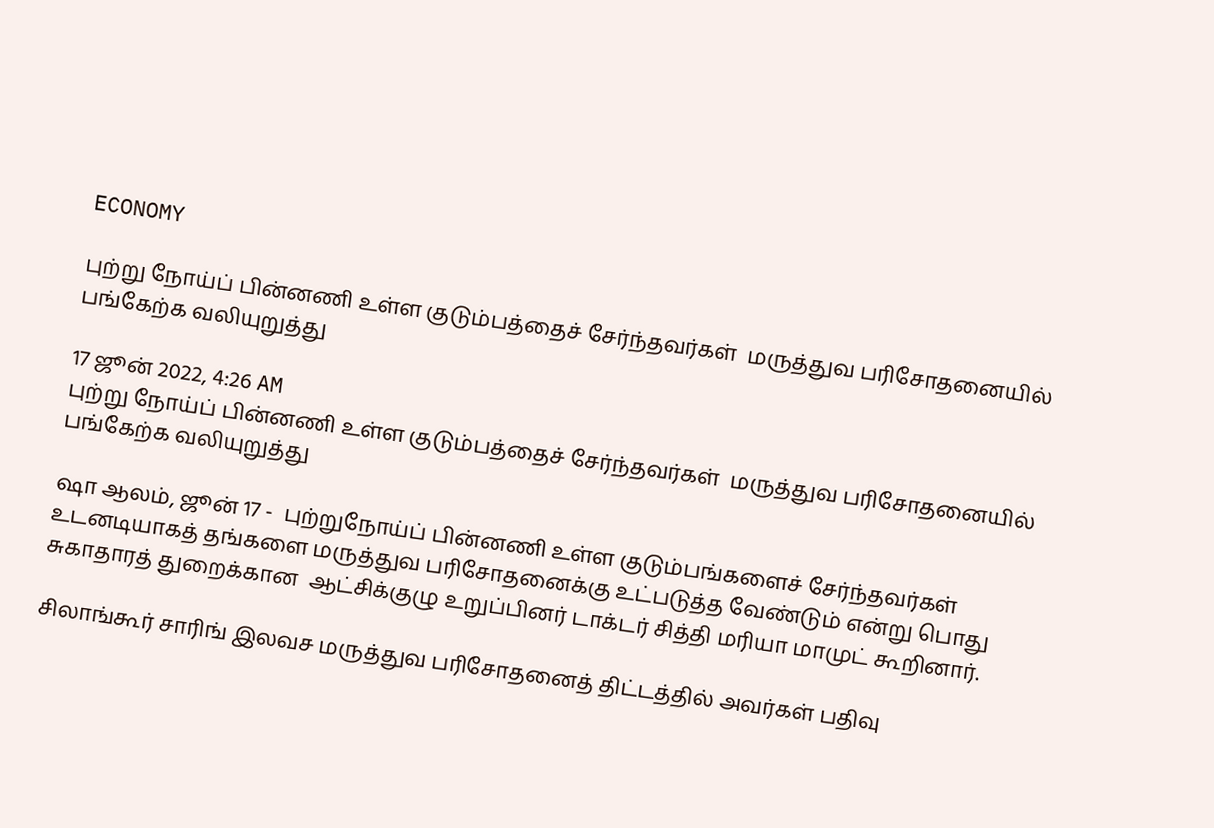ECONOMY

புற்று நோய்ப் பின்னணி உள்ள குடும்பத்தைச் சேர்ந்தவர்கள்  மருத்துவ பரிசோதனையில் பங்கேற்க வலியுறுத்து

17 ஜூன் 2022, 4:26 AM
புற்று நோய்ப் பின்னணி உள்ள குடும்பத்தைச் சேர்ந்தவர்கள்  மருத்துவ பரிசோதனையில் பங்கேற்க வலியுறுத்து

ஷா ஆலம், ஜூன் 17 -  புற்றுநோய்ப் பின்னணி உள்ள குடும்பங்களைச் சேர்ந்தவர்கள்  உடனடியாகத் தங்களை மருத்துவ பரிசோதனைக்கு உட்படுத்த வேண்டும் என்று பொது சுகாதாரத் துறைக்கான  ஆட்சிக்குழு உறுப்பினர் டாக்டர் சித்தி மரியா மாமுட் கூறினார்.

சிலாங்கூர் சாரிங் இலவச மருத்துவ பரிசோதனைத் திட்டத்தில் அவர்கள் பதிவு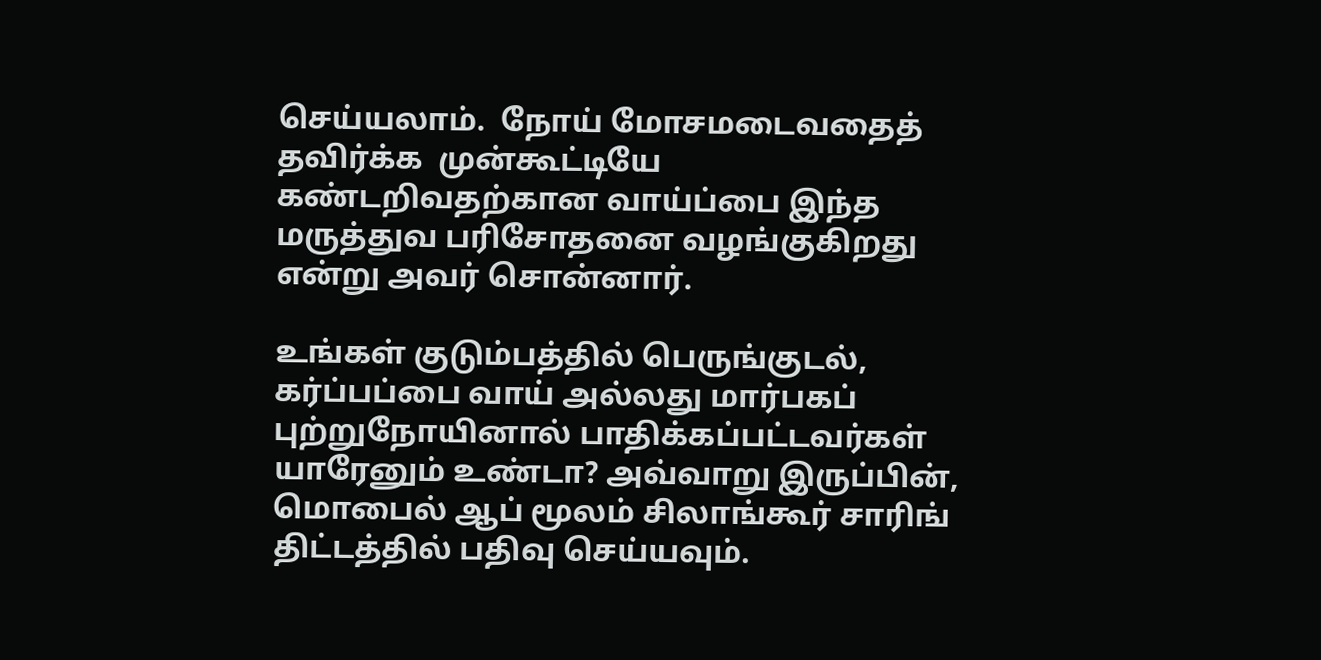செய்யலாம்.  நோய் மோசமடைவதைத் தவிர்க்க  முன்கூட்டியே கண்டறிவதற்கான வாய்ப்பை இந்த மருத்துவ பரிசோதனை வழங்குகிறது என்று அவர் சொன்னார்.

உங்கள் குடும்பத்தில் பெருங்குடல், கர்ப்பப்பை வாய் அல்லது மார்பகப் புற்றுநோயினால் பாதிக்கப்பட்டவர்கள் யாரேனும் உண்டா? அவ்வாறு இருப்பின், மொபைல் ஆப் மூலம் சிலாங்கூர் சாரிங் திட்டத்தில் பதிவு செய்யவும்.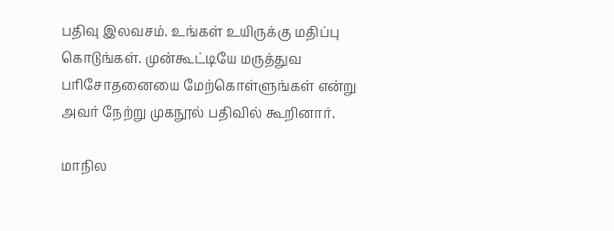பதிவு இலவசம். உங்கள் உயிருக்கு மதிப்பு கொடுங்கள். முன்கூட்டியே மருத்துவ பரிசோதனையை மேற்கொள்ளுங்கள் என்று அவர் நேற்று முகநூல் பதிவில் கூறினார்.

மாநில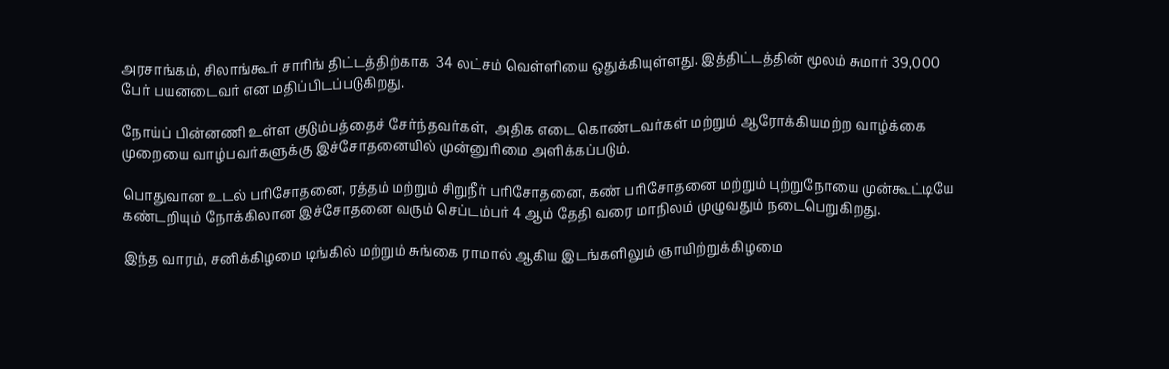அரசாங்கம், சிலாங்கூர் சாரிங் திட்டத்திற்காக  34 லட்சம் வெள்ளியை ஒதுக்கியுள்ளது. இத்திட்டத்தின் மூலம் சுமார் 39,000 பேர் பயனடைவர் என மதிப்பிடப்படுகிறது.

நோய்ப் பின்னணி உள்ள குடும்பத்தைச் சேர்ந்தவர்கள்,  அதிக எடை கொண்டவர்கள் மற்றும் ஆரோக்கியமற்ற வாழ்க்கை முறையை வாழ்பவர்களுக்கு இச்சோதனையில் முன்னுரிமை அளிக்கப்படும்.

பொதுவான உடல் பரிசோதனை, ரத்தம் மற்றும் சிறுநீர் பரிசோதனை, கண் பரிசோதனை மற்றும் புற்றுநோயை முன்கூட்டியே கண்டறியும் நோக்கிலான இச்சோதனை வரும் செப்டம்பர் 4 ஆம் தேதி வரை மாநிலம் முழுவதும் நடைபெறுகிறது.

இந்த வாரம், சனிக்கிழமை டிங்கில் மற்றும் சுங்கை ராமால் ஆகிய இடங்களிலும் ஞாயிற்றுக்கிழமை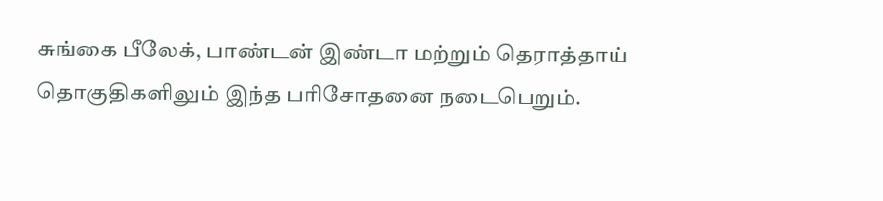சுங்கை பீலேக், பாண்டன் இண்டா மற்றும் தெராத்தாய்  தொகுதிகளிலும் இந்த பரிசோதனை நடைபெறும்.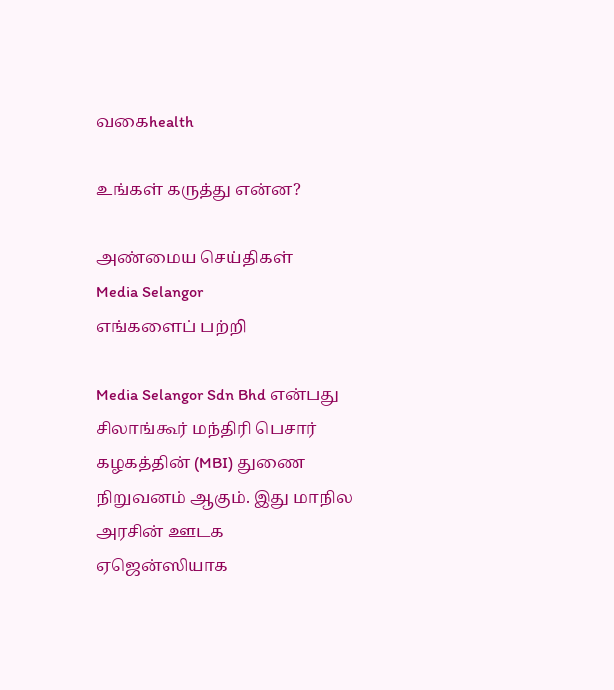வகைhealth

உங்கள் கருத்து என்ன?

அண்மைய செய்திகள்
Media Selangor
எங்களைப் பற்றி

Media Selangor Sdn Bhd என்பது சிலாங்கூர் மந்திரி பெசார் கழகத்தின் (MBI) துணை நிறுவனம் ஆகும். இது மாநில அரசின் ஊடக ஏஜென்ஸியாக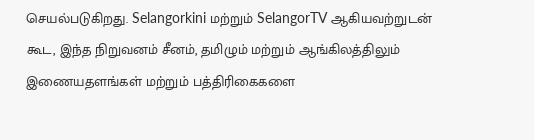செயல்படுகிறது. Selangorkini மற்றும் SelangorTV ஆகியவற்றுடன் கூட, இந்த நிறுவனம் சீனம், தமிழும் மற்றும் ஆங்கிலத்திலும் இணையதளங்கள் மற்றும் பத்திரிகைகளை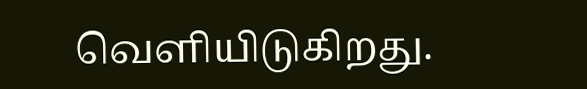வெளியிடுகிறது.